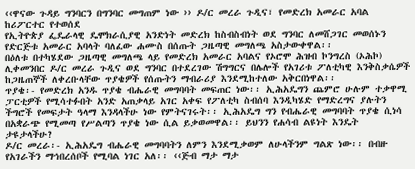‹‹ዋናው ጉዳይ ግንባርን በግንባር መግጠም ነው ›› ዶ/ር መረራ ጉዲና፣ የመድረክ አመራር አባል ከሪፖርተር የተወሰደ
የኢትዮጵያ ፌዴራላዊ ዴሞክራሲያዊ አንድነት መድረክ ከስብስብነት ወደ ግንባር ለመሸጋገር መወሰኑን የድርጅቱ አመራር አባላት ባለፈው ሐሙስ በሰጡት ጋዜጣዊ መግለጫ አስታውቀዋል፡፡
በዕለቱ በተካሄደው ጋዜጣዊ መግለጫ ላይ የመድረክ አመራር አባልና የኦሮሞ ሕዝብ ኮንግረስ (ኦሕኮ) ሊቀመንበር ዶ/ር መረራ ጉዲና ወደ ግንባር በተደረገው ሽግግርና በሌሎች የአገሪቱ ፖለቲካዊ እንቅስቃሴዎች ከጋዜጠኞች ለቀረቡላቸው ጥያቄዎች የሰጡትን ማብራሪያ እንደሚከተለው አቅርበነዋል፡፡
ጥያቄ፡- የመድረክ አንዱ ጥያቄ ብሔራዊ መግባባት መፍጠር ነው፡፡ ኢሕአዴግን ጨምሮ ሁሉም ተቃዋሚ ፓርቲዎች የሚሳተፉበት አንድ አጠቃላይ አገር አቀፍ የፖለቲካ ስብሰባ እንዲካሄድ የማድረግና ያሉትን ችግሮች የመፍታት ዓላማ እንዳላችሁ ነው የምትናገሩት፡፡ ኢሕአዴግ ግን የብሔራዊ መግባባት ጥያቄ ሲነሳ በአቋራጭ የሚመጣ የሥልጣን ጥያቄ ነው ሲል ይቃወመዋል፡፡ ይህንን የሐሳብ ልዩነት እንዴት ታዩታላችሁ?
ዶ/ር መረራ፡- ኢሕአዴግ ብሔራዊ መግባባትን ለምን እንደሚቃወም ለሁላችንም ግልጽ ነው፡፡ በብዙ የአገራችን ማኅበረሰቦች የሚባል ነገር አለ፡፡ ‹‹ጅብ ማታ ማታ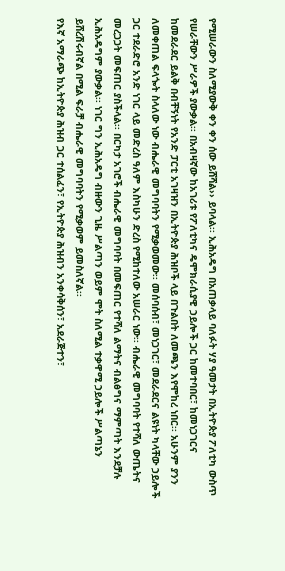የሚሠራውን ስለሚያውቅ ቀን ቀን ሰው ይሸሻል›› ይባላል፡፡ ኢሕአዴግ በአጠቃላይ ባለፉት ሃያ ዓመታት በኢትዮጵያ ፖለቲካ ውስጥ የሠራቸውን ሥራዎች ያውቃል፡፡ በአብዛኛው ከአገሪቱ የፖለቲካና ዴሞክራሲያዊ ኃይሎች ጋር ከመተባበር፣ ከመነጋገርና ከመደራደር ይልቅ በብቸኝነት የአንድ ፓርቲ አገዛዝን በኢትዮጵያ ሕዝቦች ላይ በጉልበት ለመጫን እየሞከረ ነበር፡፡ አሁንም ያንን ለመቀጠል ፍላጐት ስላለው ነው ብሔራዊ መግባባትን የሚቃወመው፡፡ መሰባሰብ፣ መነጋገር፣ መደራደርና ልዩነት ካላቸው ኃይሎች ጋር ተደራድሮ አንድ ነገር ላይ መድረስ ዓለም እስካሁን ድረስ የሚከተለው አሠራር ነው፡፡ ብሔራዊ መግባባት የተሻለ ውጤትና መረጋጋት መፍጠር ያስችላል፡፡ በርካታ አገሮች ብሔራዊ መግባባት በመፍጠር የተሻለ ልማትና ብልፅግና ማምጣት እንደቻሉ ኢሕአዴግም ያውቃል፡፡ ነገር ግን ኢሕአዴግ ብዙውን ጊዜ ሥልጣን ወይም ሞት ስለሚል ተቃዋሚ ኃይሎች ሥልጣኔን ይሸረሽሩብኛል በሚል ፍራቻ ብሔራዊ መግባባትን የሚቃወም ይመስለኛል፡፡
የእኛ አማራጭ ከኢትዮጵያ ሕዝብ ጋር ተሰልፈን፣ የኢትዮጵያ ሕዝብን አንቀሳቅሰን፣ አደራጅተን፣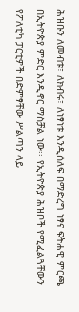ሕዝቡን ለመብቱ፣ ለክብሩ፣ ለነፃነቱ እንዲሰለፍ በማድረግ ነፃና ፍትሐዊ ምርጫ በኢትዮጵያ ምድር እንዲኖር ማስቻል ነው፡፡ የኢትዮጵያ ሕዝቦች የሚፈልጓቸውን የፖለቲካ ፓርቲዎች በድምፃቸው ሥልጣን ላይ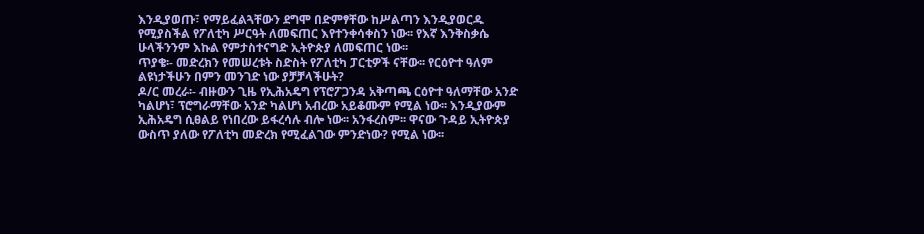እንዲያወጡ፣ የማይፈልጓቸውን ደግሞ በድምፃቸው ከሥልጣን እንዲያወርዱ የሚያስችል የፖለቲካ ሥርዓት ለመፍጠር እየተንቀሳቀስን ነው፡፡ የእኛ እንቅስቃሴ ሁላችንንም እኩል የምታስተናግድ ኢትዮጵያ ለመፍጠር ነው፡፡
ጥያቄ፡- መድረክን የመሠረቱት ስድስት የፖለቲካ ፓርቲዎች ናቸው፡፡ የርዕዮተ ዓለም ልዩነታችሁን በምን መንገድ ነው ያቻቻላችሁት?
ዶ/ር መረራ፡- ብዙውን ጊዜ የኢሕአዴግ የፕሮፖጋንዳ አቅጣጫ ርዕዮተ ዓለማቸው አንድ ካልሆነ፣ ፕሮግራማቸው አንድ ካልሆነ አብረው አይቆሙም የሚል ነው፡፡ እንዲያውም ኢሕአዴግ ሲፀልይ የነበረው ይፋረሳሉ ብሎ ነው፡፡ አንፋረስም፡፡ ዋናው ጉዳይ ኢትዮጵያ ውስጥ ያለው የፖለቲካ መድረክ የሚፈልገው ምንድነው? የሚል ነው፡፡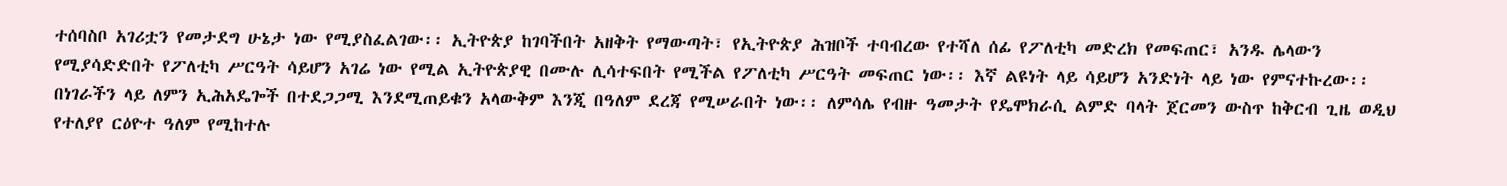ተሰባስቦ አገሪቷን የመታደግ ሁኔታ ነው የሚያስፈልገው፡፡ ኢትዮጵያ ከገባችበት አዘቅት የማውጣት፣ የኢትዮጵያ ሕዝቦች ተባብረው የተሻለ ሰፊ የፖለቲካ መድረክ የመፍጠር፣ አንዱ ሌላውን የሚያሳድድበት የፖለቲካ ሥርዓት ሳይሆን አገሬ ነው የሚል ኢትዮጵያዊ በሙሉ ሊሳተፍበት የሚችል የፖለቲካ ሥርዓት መፍጠር ነው፡፡ እኛ ልዩነት ላይ ሳይሆን አንድነት ላይ ነው የምናተኩረው፡፡
በነገራችን ላይ ለምን ኢሕአዴጐች በተደጋጋሚ እንደሚጠይቁን አላውቅም እንጂ በዓለም ደረጃ የሚሠራበት ነው፡፡ ለምሳሌ የብዙ ዓመታት የዴሞክራሲ ልምድ ባላት ጀርመን ውስጥ ከቅርብ ጊዜ ወዲህ የተለያየ ርዕዮተ ዓለም የሚከተሉ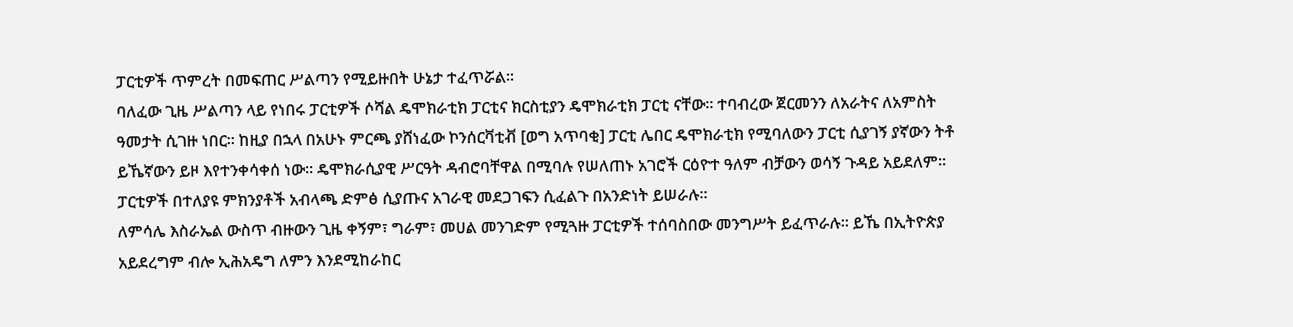ፓርቲዎች ጥምረት በመፍጠር ሥልጣን የሚይዙበት ሁኔታ ተፈጥሯል፡፡
ባለፈው ጊዜ ሥልጣን ላይ የነበሩ ፓርቲዎች ሶሻል ዴሞክራቲክ ፓርቲና ክርስቲያን ዴሞክራቲክ ፓርቲ ናቸው፡፡ ተባብረው ጀርመንን ለአራትና ለአምስት ዓመታት ሲገዙ ነበር፡፡ ከዚያ በኋላ በአሁኑ ምርጫ ያሸነፈው ኮንሰርቫቲቭ [ወግ አጥባቂ] ፓርቲ ሌበር ዴሞክራቲክ የሚባለውን ፓርቲ ሲያገኝ ያኛውን ትቶ ይኼኛውን ይዞ እየተንቀሳቀሰ ነው፡፡ ዴሞክራሲያዊ ሥርዓት ዳብሮባቸዋል በሚባሉ የሠለጠኑ አገሮች ርዕዮተ ዓለም ብቻውን ወሳኝ ጉዳይ አይደለም፡፡ ፓርቲዎች በተለያዩ ምክንያቶች አብላጫ ድምፅ ሲያጡና አገራዊ መደጋገፍን ሲፈልጉ በአንድነት ይሠራሉ፡፡
ለምሳሌ እስራኤል ውስጥ ብዙውን ጊዜ ቀኝም፣ ግራም፣ መሀል መንገድም የሚጓዙ ፓርቲዎች ተሰባስበው መንግሥት ይፈጥራሉ፡፡ ይኼ በኢትዮጵያ አይደረግም ብሎ ኢሕአዴግ ለምን እንደሚከራከር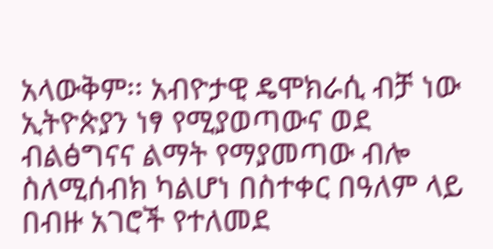አላውቅም፡፡ አብዮታዊ ዴሞክራሲ ብቻ ነው ኢትዮጵያን ነፃ የሚያወጣውና ወደ ብልፅግናና ልማት የማያመጣው ብሎ ስለሚሰብክ ካልሆነ በስተቀር በዓለም ላይ በብዙ አገሮች የተለመደ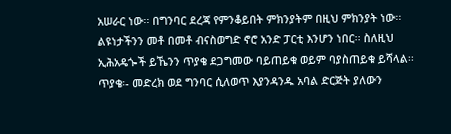አሠራር ነው፡፡ በግንባር ደረጃ የምንቆይበት ምክንያትም በዚህ ምክንያት ነው፡፡ ልዩነታችንን መቶ በመቶ ብናስወግድ ኖሮ አንድ ፓርቲ እንሆን ነበር፡፡ ስለዚህ ኢሕአዴጐች ይኼንን ጥያቄ ደጋግመው ባይጠይቁ ወይም ባያስጠይቁ ይሻላል፡፡
ጥያቄ፡- መድረክ ወደ ግንባር ሲለወጥ እያንዳንዱ አባል ድርጅት ያለውን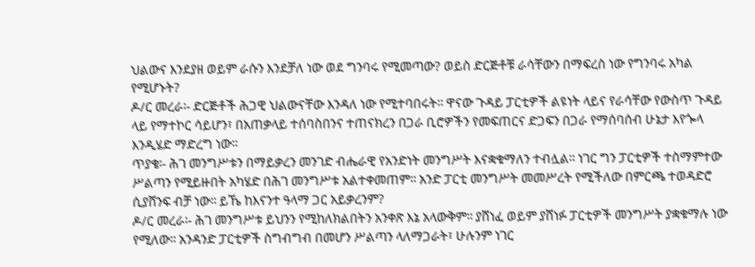ህልውና እንደያዘ ወይም ራሱን እንደቻለ ነው ወደ ግንባሩ የሚመጣው? ወይስ ድርጅቶቹ ራሳቸውን በማፍረስ ነው የግንባሩ አካል የሚሆኑት?
ዶ/ር መረራ፡- ድርጅቶች ሕጋዊ ህልውናቸው እንዳለ ነው የሚተባበሩት፡፡ ዋናው ጉዳይ ፓርቲዎች ልዩነት ላይና የራሳቸው የውስጥ ጉዳይ ላይ የማተኮር ሳይሆን፣ በአጠቃላይ ተሰባስበንና ተጠናክረን በጋራ ቢሮዎችን የመፍጠርና ድጋፍን በጋራ የማሰባሰብ ሁኔታ እየጐላ እንዲሄድ ማድረግ ነው፡፡
ጥያቄ፡- ሕገ መንግሥቱን በማይቃረን መንገድ ብሔራዊ የአንድነት መንግሥት እናቋቁማለን ተብሏል፡፡ ነገር ግን ፓርቲዎች ተስማምተው ሥልጣን የሚይዙበት አካሄድ በሕገ መንግሥቱ አልተቀመጠም፡፡ አንድ ፓርቲ መንግሥት መመሥረት የሚችለው በምርጫ ተወዳድሮ ሲያሸንፍ ብቻ ነው፡፡ ይኼ ከእናንተ ዓላማ ጋር አይቃረንም?
ዶ/ር መረራ፡- ሕገ መንግሥቱ ይህንን የሚከለክልበትን አንቀጽ እኔ አላውቅም፡፡ ያሸነፈ ወይም ያሸነፉ ፓርቲዎች መንግሥት ያቋቁማሉ ነው የሚለው፡፡ አንዳንድ ፓርቲዎች ስግብግብ በመሆን ሥልጣን ላለማጋራት፣ ሁሉንም ነገር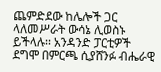ጨምድደው ከሌሎች ጋር ላለመሥራት ውሳኔ ሊወስኑ ይችላሉ፡፡ አንዳንድ ፓርቲዎች ደግሞ በምርጫ ሲያሸንፉ ብሔራዊ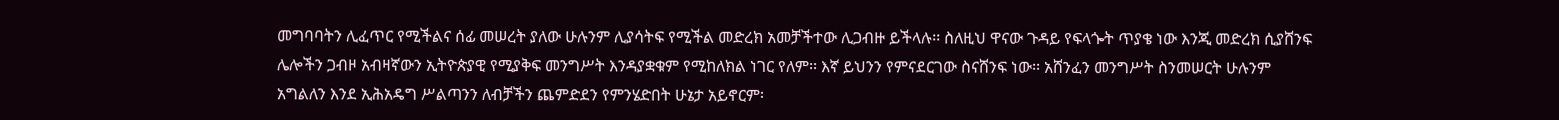መግባባትን ሊፈጥር የሚችልና ሰፊ መሠረት ያለው ሁሉንም ሊያሳትፍ የሚችል መድረክ አመቻችተው ሊጋብዙ ይችላሉ፡፡ ስለዚህ ዋናው ጉዳይ የፍላጐት ጥያቄ ነው እንጂ መድረክ ሲያሸንፍ ሌሎችን ጋብዞ አብዛኛውን ኢትዮጵያዊ የሚያቅፍ መንግሥት እንዳያቋቁም የሚከለክል ነገር የለም፡፡ እኛ ይህንን የምናደርገው ስናሸንፍ ነው፡፡ አሸንፈን መንግሥት ስንመሠርት ሁሉንም አግልለን እንደ ኢሕአዴግ ሥልጣንን ለብቻችን ጨምድደን የምንሄድበት ሁኔታ አይኖርም፡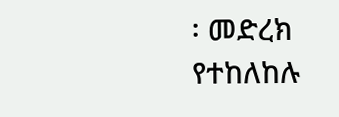፡ መድረክ የተከለከሉ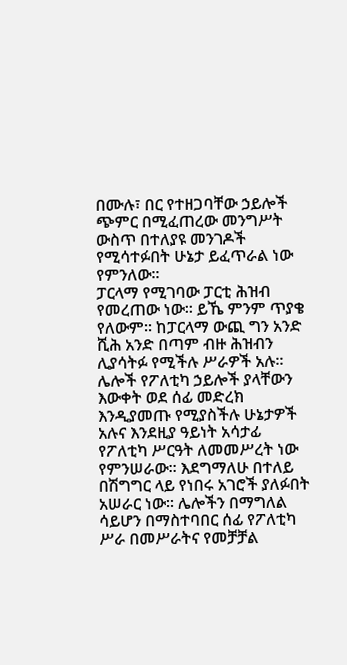በሙሉ፣ በር የተዘጋባቸው ኃይሎች ጭምር በሚፈጠረው መንግሥት ውስጥ በተለያዩ መንገዶች የሚሳተፉበት ሁኔታ ይፈጥራል ነው የምንለው፡፡
ፓርላማ የሚገባው ፓርቲ ሕዝብ የመረጠው ነው፡፡ ይኼ ምንም ጥያቄ የለውም፡፡ ከፓርላማ ውጪ ግን አንድ ሺሕ አንድ በጣም ብዙ ሕዝብን ሊያሳትፉ የሚችሉ ሥራዎች አሉ፡፡ ሌሎች የፖለቲካ ኃይሎች ያላቸውን እውቀት ወደ ሰፊ መድረክ እንዲያመጡ የሚያስችሉ ሁኔታዎች አሉና እንደዚያ ዓይነት አሳታፊ የፖለቲካ ሥርዓት ለመመሥረት ነው የምንሠራው፡፡ እደግማለሁ በተለይ በሽግግር ላይ የነበሩ አገሮች ያለፉበት አሠራር ነው፡፡ ሌሎችን በማግለል ሳይሆን በማስተባበር ሰፊ የፖለቲካ ሥራ በመሥራትና የመቻቻል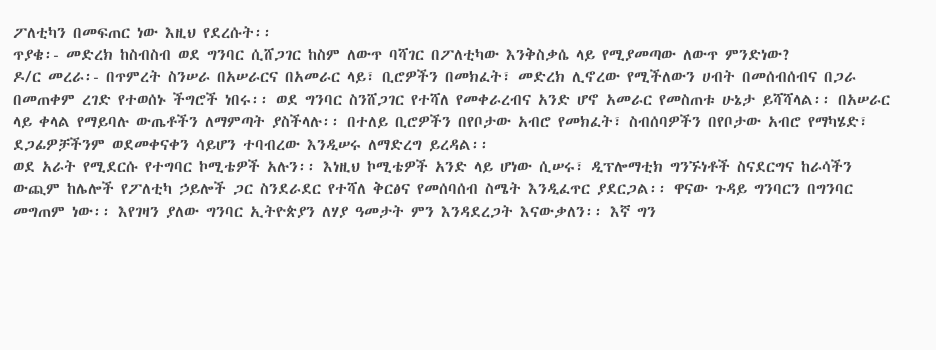ፖለቲካን በመፍጠር ነው እዚህ የደረሱት፡፡
ጥያቄ፡- መድረክ ከስብስብ ወደ ግንባር ሲሸጋገር ከስም ለውጥ ባሻገር በፖለቲካው እንቅስቃሴ ላይ የሚያመጣው ለውጥ ምንድነው?
ዶ/ር መረራ፡- በጥምረት ስንሠራ በአሠራርና በአመራር ላይ፣ ቢሮዎችን በመክፈት፣ መድረክ ሊኖረው የሚችለውን ሀብት በመሰብሰብና በጋራ በመጠቀም ረገድ የተወሰኑ ችግሮች ነበሩ፡፡ ወደ ግንባር ስንሸጋገር የተሻለ የመቀራረብና አንድ ሆኖ አመራር የመስጠቱ ሁኔታ ይሻሻላል፡፡ በአሠራር ላይ ቀላል የማይባሉ ውጤቶችን ለማምጣት ያስችላሉ፡፡ በተለይ ቢሮዎችን በየቦታው አብሮ የመክፈት፣ ስብሰባዎችን በየቦታው አብሮ የማካሄድ፣ ደጋፊዎቻችንም ወደመቀናቀን ሳይሆን ተባብረው እንዲሠሩ ለማድረግ ይረዳል፡፡
ወደ አራት የሚደርሱ የተግባር ኮሚቴዎች አሉን፡፡ እነዚህ ኮሚቴዎች አንድ ላይ ሆነው ሲሠሩ፣ ዲፕሎማቲክ ግንኙነቶች ስናደርግና ከራሳችን ውጪም ከሌሎች የፖለቲካ ኃይሎች ጋር ስንደራደር የተሻለ ቅርፅና የመሰባሰብ ስሜት እንዲፈጥር ያደርጋል፡፡ ዋናው ጉዳይ ግንባርን በግንባር መግጠም ነው፡፡ እየገዛን ያለው ግንባር ኢትዮጵያን ለሃያ ዓመታት ምን እንዳደረጋት እናውቃለን፡፡ እኛ ግን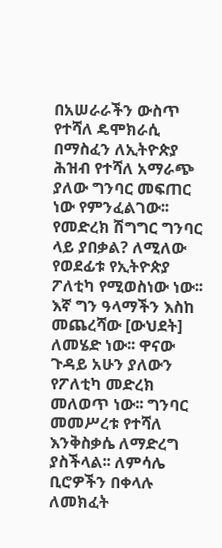በአሠራራችን ውስጥ የተሻለ ዴሞክራሲ በማስፈን ለኢትዮጵያ ሕዝብ የተሻለ አማራጭ ያለው ግንባር መፍጠር ነው የምንፈልገው፡፡ የመድረክ ሽግግር ግንባር ላይ ያበቃል? ለሚለው የወደፊቱ የኢትዮጵያ ፖለቲካ የሚወስነው ነው፡፡
እኛ ግን ዓላማችን እስከ መጨረሻው [ውህደት] ለመሄድ ነው፡፡ ዋናው ጉዳይ አሁን ያለውን የፖለቲካ መድረክ መለወጥ ነው፡፡ ግንባር መመሥረቱ የተሻለ እንቅስቃሴ ለማድረግ ያስችላል፡፡ ለምሳሌ ቢሮዎችን በቀላሉ ለመክፈት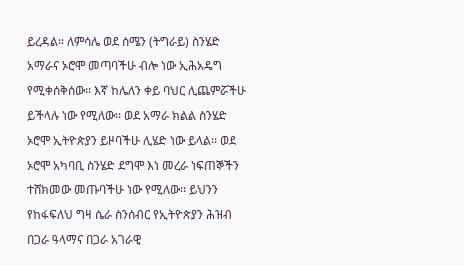ይረዳል፡፡ ለምሳሌ ወደ ሰሜን (ትግራይ) ስንሄድ አማራና ኦሮሞ መጣባችሁ ብሎ ነው ኢሕአዴግ የሚቀሰቅሰው፡፡ እኛ ከሌለን ቀይ ባህር ሊጨምሯችሁ ይችላሉ ነው የሚለው፡፡ ወደ አማራ ክልል ስንሄድ ኦሮሞ ኢትዮጵያን ይዞባችሁ ሊሄድ ነው ይላል፡፡ ወደ ኦሮሞ አካባቢ ስንሄድ ደግሞ እነ መረራ ነፍጠኞችን ተሸክመው መጡባችሁ ነው የሚለው፡፡ ይህንን የከፋፍለህ ግዛ ሴራ ስንሰብር የኢትዮጵያን ሕዝብ በጋራ ዓላማና በጋራ አገራዊ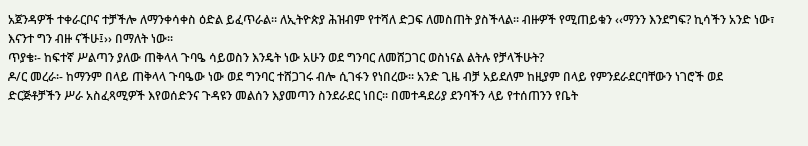አጀንዳዎች ተቀራርቦና ተቻችሎ ለማንቀሳቀስ ዕድል ይፈጥራል፡፡ ለኢትዮጵያ ሕዝብም የተሻለ ድጋፍ ለመስጠት ያስችላል፡፡ ብዙዎች የሚጠይቁን ‹‹ማንን እንደግፍ? ኪሳችን አንድ ነው፣ እናንተ ግን ብዙ ናችሁ፤›› በማለት ነው፡፡
ጥያቄ፡- ከፍተኛ ሥልጣን ያለው ጠቅላላ ጉባዔ ሳይወስን እንዴት ነው አሁን ወደ ግንባር ለመሸጋገር ወስነናል ልትሉ የቻላችሁት?
ዶ/ር መረራ፡- ከማንም በላይ ጠቅላላ ጉባዔው ነው ወደ ግንባር ተሸጋገሩ ብሎ ሲገፋን የነበረው፡፡ አንድ ጊዜ ብቻ አይደለም ከዚያም በላይ የምንደራደርባቸውን ነገሮች ወደ ድርጅቶቻችን ሥራ አስፈጻሚዎች እየወሰድንና ጉዳዩን መልሰን እያመጣን ስንደራደር ነበር፡፡ በመተዳደሪያ ደንባችን ላይ የተሰጠንን የቤት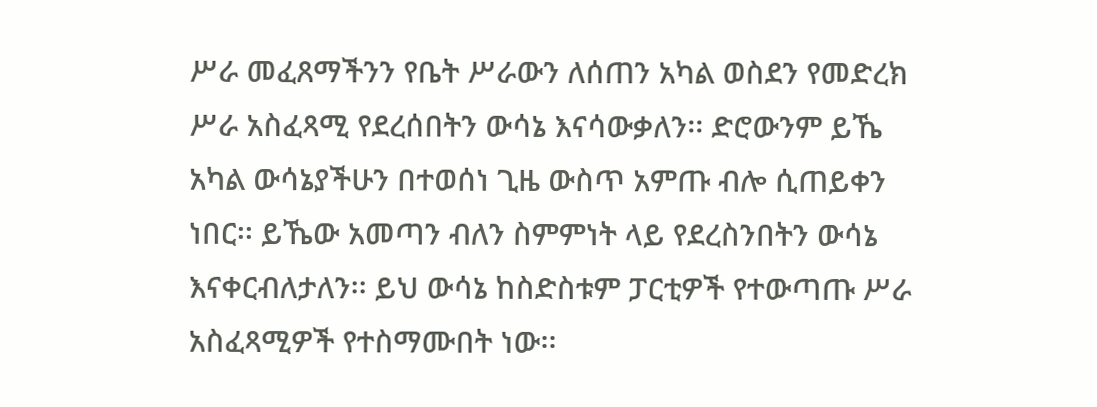ሥራ መፈጸማችንን የቤት ሥራውን ለሰጠን አካል ወስደን የመድረክ ሥራ አስፈጻሚ የደረሰበትን ውሳኔ እናሳውቃለን፡፡ ድሮውንም ይኼ አካል ውሳኔያችሁን በተወሰነ ጊዜ ውስጥ አምጡ ብሎ ሲጠይቀን ነበር፡፡ ይኼው አመጣን ብለን ስምምነት ላይ የደረስንበትን ውሳኔ እናቀርብለታለን፡፡ ይህ ውሳኔ ከስድስቱም ፓርቲዎች የተውጣጡ ሥራ አስፈጻሚዎች የተስማሙበት ነው፡፡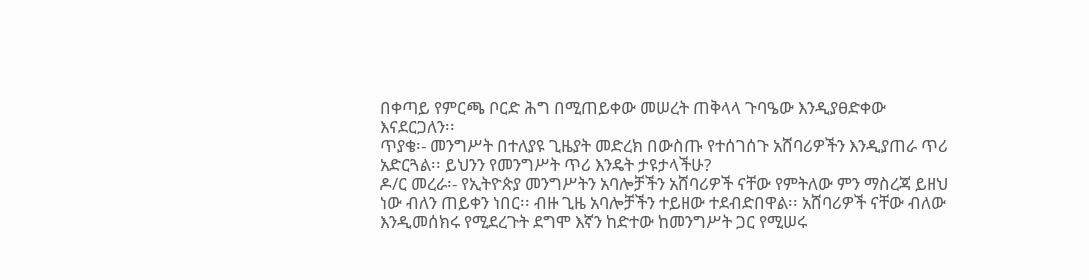በቀጣይ የምርጫ ቦርድ ሕግ በሚጠይቀው መሠረት ጠቅላላ ጉባዔው እንዲያፀድቀው እናደርጋለን፡፡
ጥያቄ፡- መንግሥት በተለያዩ ጊዜያት መድረክ በውስጡ የተሰገሰጉ አሸባሪዎችን እንዲያጠራ ጥሪ አድርጓል፡፡ ይህንን የመንግሥት ጥሪ እንዴት ታዩታላችሁ?
ዶ/ር መረራ፡- የኢትዮጵያ መንግሥትን አባሎቻችን አሸባሪዎች ናቸው የምትለው ምን ማስረጃ ይዘህ ነው ብለን ጠይቀን ነበር፡፡ ብዙ ጊዜ አባሎቻችን ተይዘው ተደብድበዋል፡፡ አሸባሪዎች ናቸው ብለው እንዲመሰክሩ የሚደረጉት ደግሞ እኛን ከድተው ከመንግሥት ጋር የሚሠሩ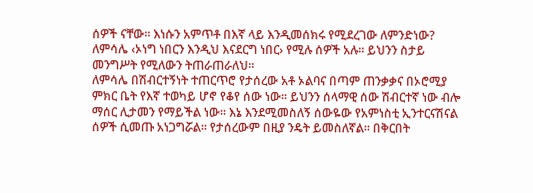ሰዎች ናቸው፡፡ እነሱን አምጥቶ በእኛ ላይ እንዲመሰክሩ የሚደረገው ለምንድነው? ለምሳሌ ‹ኦነግ ነበርን እንዲህ እናደርግ ነበር› የሚሉ ሰዎች አሉ፡፡ ይህንን ስታይ መንግሥት የሚለውን ትጠራጠራለህ፡፡
ለምሳሌ በሽብርተኝነት ተጠርጥሮ የታሰረው አቶ ኦልባና በጣም ጠንቃቃና በኦሮሚያ ምክር ቤት የእኛ ተወካይ ሆኖ የቆየ ሰው ነው፡፡ ይህንን ሰላማዊ ሰው ሽብርተኛ ነው ብሎ ማሰር ሊታመን የማይችል ነው፡፡ እኔ እንደሚመስለኝ ሰውዬው የአምነስቲ ኢንተርናሽናል ሰዎች ሲመጡ አነጋግሯል፡፡ የታሰረውም በዚያ ንዴት ይመስለኛል፡፡ በቅርበት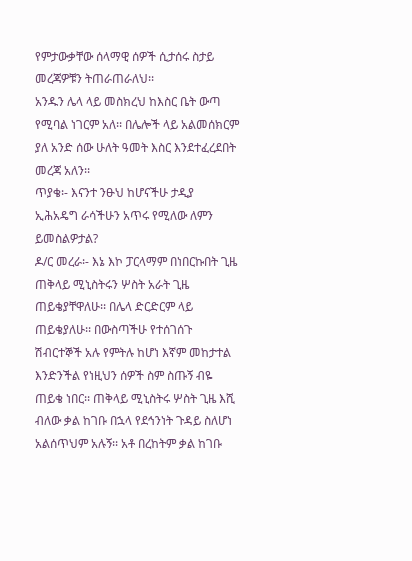የምታውቃቸው ሰላማዊ ሰዎች ሲታሰሩ ስታይ መረጃዎቹን ትጠራጠራለህ፡፡
አንዱን ሌላ ላይ መስክረህ ከእስር ቤት ውጣ የሚባል ነገርም አለ፡፡ በሌሎች ላይ አልመሰክርም ያለ አንድ ሰው ሁለት ዓመት እስር እንደተፈረደበት መረጃ አለን፡፡
ጥያቄ፡- እናንተ ንፁህ ከሆናችሁ ታዲያ ኢሕአዴግ ራሳችሁን አጥሩ የሚለው ለምን ይመስልዎታል?
ዶ/ር መረራ፡- እኔ እኮ ፓርላማም በነበርኩበት ጊዜ ጠቅላይ ሚኒስትሩን ሦስት አራት ጊዜ ጠይቄያቸዋለሁ፡፡ በሌላ ድርድርም ላይ ጠይቄያለሁ፡፡ በውስጣችሁ የተሰገሰጉ ሽብርተኞች አሉ የምትሉ ከሆነ እኛም መከታተል እንድንችል የነዚህን ሰዎች ስም ስጡኝ ብዬ ጠይቄ ነበር፡፡ ጠቅላይ ሚኒስትሩ ሦስት ጊዜ እሺ ብለው ቃል ከገቡ በኋላ የደኅንነት ጉዳይ ስለሆነ አልሰጥህም አሉኝ፡፡ አቶ በረከትም ቃል ከገቡ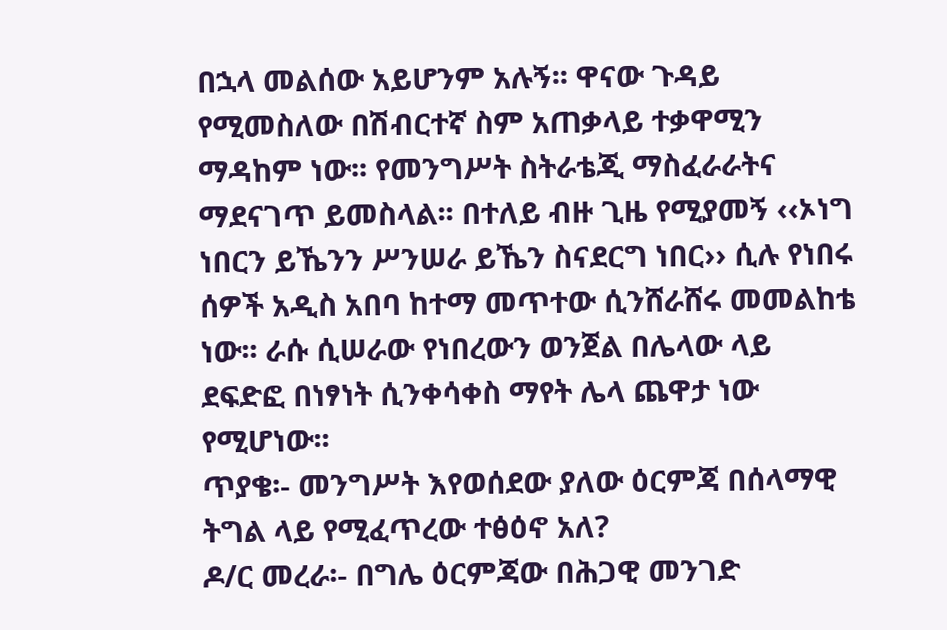በኋላ መልሰው አይሆንም አሉኝ፡፡ ዋናው ጉዳይ የሚመስለው በሽብርተኛ ስም አጠቃላይ ተቃዋሚን ማዳከም ነው፡፡ የመንግሥት ስትራቴጂ ማስፈራራትና ማደናገጥ ይመስላል፡፡ በተለይ ብዙ ጊዜ የሚያመኝ ‹‹ኦነግ ነበርን ይኼንን ሥንሠራ ይኼን ስናደርግ ነበር›› ሲሉ የነበሩ ሰዎች አዲስ አበባ ከተማ መጥተው ሲንሸራሸሩ መመልከቴ ነው፡፡ ራሱ ሲሠራው የነበረውን ወንጀል በሌላው ላይ ደፍድፎ በነፃነት ሲንቀሳቀስ ማየት ሌላ ጨዋታ ነው የሚሆነው፡፡
ጥያቄ፡- መንግሥት እየወሰደው ያለው ዕርምጃ በሰላማዊ ትግል ላይ የሚፈጥረው ተፅዕኖ አለ?
ዶ/ር መረራ፡- በግሌ ዕርምጃው በሕጋዊ መንገድ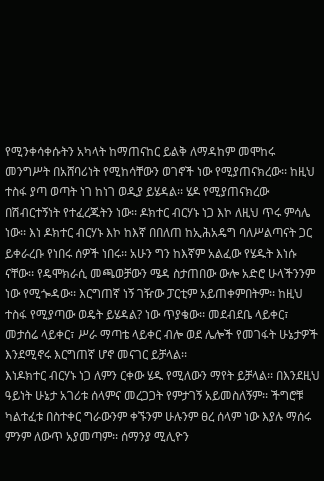የሚንቀሳቀሱትን አካላት ከማጠናከር ይልቅ ለማዳከም መሞከሩ መንግሥት በአሸባሪነት የሚከሳቸውን ወገኖች ነው የሚያጠናክረው፡፡ ከዚህ ተስፋ ያጣ ወጣት ነገ ከነገ ወዲያ ይሄዳል፡፡ ሄዶ የሚያጠናክረው በሽብርተኝነት የተፈረጁትን ነው፡፡ ዶክተር ብርሃኑ ነጋ እኮ ለዚህ ጥሩ ምሳሌ ነው፡፡ እነ ዶክተር ብርሃኑ እኮ ከእኛ በበለጠ ከኢሕአዴግ ባለሥልጣናት ጋር ይቀራረቡ የነበሩ ሰዎች ነበሩ፡፡ አሁን ግን ከእኛም አልፈው የሄዱት እነሱ ናቸው፡፡ የዴሞክራሲ መጫወቻውን ሜዳ ስታጠበው ውሎ አድሮ ሁላችንንም ነው የሚጐዳው፡፡ እርግጠኛ ነኝ ገዥው ፓርቲም አይጠቀምበትም፡፡ ከዚህ ተስፋ የሚያጣው ወዴት ይሄዳል? ነው ጥያቄው፡፡ መደብደቤ ላይቀር፣ መታሰሬ ላይቀር፣ ሥራ ማጣቴ ላይቀር ብሎ ወደ ሌሎች የመገፋት ሁኔታዎች እንደሚኖሩ እርግጠኛ ሆኖ መናገር ይቻላል፡፡
እነዶክተር ብርሃኑ ነጋ ለምን ርቀው ሄዱ የሚለውን ማየት ይቻላል፡፡ በእንደዚህ ዓይነት ሁኔታ አገሪቱ ሰላምና መረጋጋት የምታገኝ አይመስለኝም፡፡ ችግሮቹ ካልተፈቱ በስተቀር ግራውንም ቀኙንም ሁሉንም ፀረ ሰላም ነው እያሉ ማሰሩ ምንም ለውጥ አያመጣም፡፡ ሰማንያ ሚሊዮን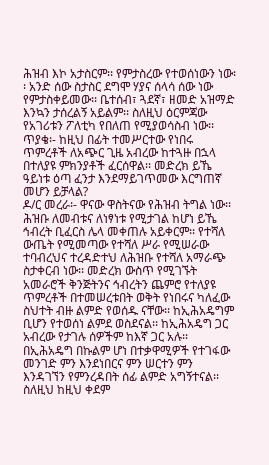ሕዝብ እኮ አታስርም፡፡ የምታስረው የተወሰነውን ነው፡፡ አንድ ሰው ስታስር ደግሞ ሃያና ሰላሳ ሰው ነው የምታስቀይመው፡፡ ቤተሰብ፣ ጓደኛ፣ ዘመድ አዝማድ እንኳን ታሰረልኝ አይልም፡፡ ስለዚህ ዕርምጃው የአገሪቱን ፖለቲካ የበለጠ የሚያወሳስብ ነው፡፡
ጥያቄ፡- ከዚህ በፊት ተመሥርተው የነበሩ ጥምረቶች ለአጭር ጊዜ አብረው ከተጓዙ በኋላ በተለያዩ ምክንያቶች ፈርሰዋል፡፡ መድረክ ይኼ ዓይነቱ ዕጣ ፈንታ እንደማይገጥመው እርግጠኛ መሆን ይቻላል?
ዶ/ር መረራ፡- ዋናው ዋስትናው የሕዝብ ትግል ነው፡፡ ሕዝቡ ለመብቱና ለነፃነቱ የሚታገል ከሆነ ይኼ ኅብረት ቢፈርስ ሌላ መቀጠሉ አይቀርም፡፡ የተሻለ ውጤት የሚመጣው የተሻለ ሥራ የሚሠራው ተባብረህና ተረዳድተህ ለሕዝቡ የተሻለ አማራጭ ስታቀርብ ነው፡፡ መድረክ ውስጥ የሚገኙት አመራሮች ቅንጅትንና ኅብረትን ጨምሮ የተለያዩ ጥምረቶች በተመሠረቱበት ወቅት የነበሩና ካለፈው ስህተት ብዙ ልምድ የወሰዱ ናቸው፡፡ ከኢሕአዴግም ቢሆን የተወሰነ ልምደ ወስደናል፡፡ ከኢሕአዴግ ጋር አብረው የታገሉ ሰዎችም ከእኛ ጋር አሉ፡፡ በኢሕአዴግ በኩልም ሆነ በተቃዋሚዎች የተገፋው መንገድ ምን እንደነበርና ምን ሠርተን ምን እንዳገኘን የምንረዳበት ሰፊ ልምድ አግኝተናል፡፡ ስለዚህ ከዚህ ቀደም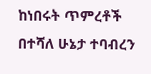ከነበሩት ጥምረቶች በተሻለ ሁኔታ ተባብረን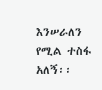እንሠራለን የሚል ተስፋ አለኝ፡፡